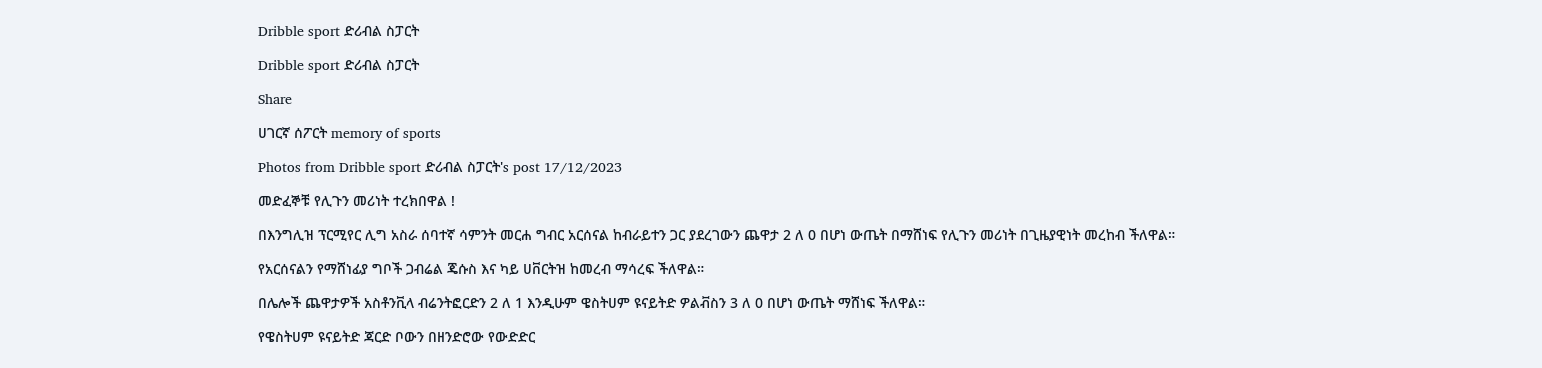Dribble sport ድሪብል ስፓርት

Dribble sport ድሪብል ስፓርት

Share

ሀገርኛ ሰፖርት memory of sports

Photos from Dribble sport ድሪብል ስፓርት's post 17/12/2023

መድፈኞቹ የሊጉን መሪነት ተረክበዋል !

በእንግሊዝ ፕርሚየር ሊግ አስራ ሰባተኛ ሳምንት መርሐ ግብር አርሰናል ከብራይተን ጋር ያደረገውን ጨዋታ 2 ለ 0 በሆነ ውጤት በማሸነፍ የሊጉን መሪነት በጊዜያዊነት መረከብ ችለዋል።

የአርሰናልን የማሸነፊያ ግቦች ጋብሬል ጄሱስ እና ካይ ሀቨርትዝ ከመረብ ማሳረፍ ችለዋል።

በሌሎች ጨዋታዎች አስቶንቪላ ብሬንትፎርድን 2 ለ 1 እንዲሁም ዌስትሀም ዩናይትድ ዎልቭስን 3 ለ 0 በሆነ ውጤት ማሸነፍ ችለዋል።

የዌስትሀም ዩናይትድ ጃርድ ቦውን በዘንድሮው የውድድር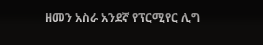ዘመን አስራ አንደኛ የፕርሚየር ሊግ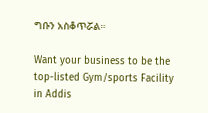ግቡን አስቆጥሯል።

Want your business to be the top-listed Gym/sports Facility in Addis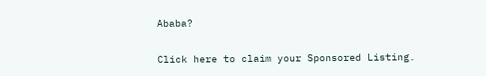Ababa?

Click here to claim your Sponsored Listing.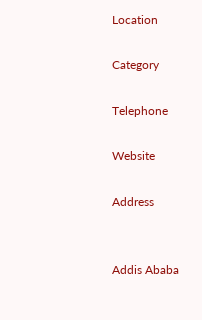Location

Category

Telephone

Website

Address


Addis Ababa